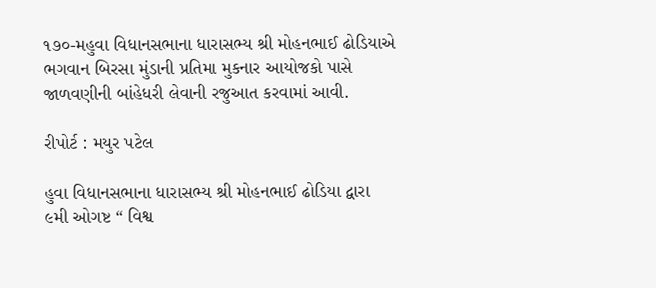૧૭૦-મહુવા વિધાનસભાના ધારાસભ્ય શ્રી મોહનભાઈ ઢોડિયાએ ભગવાન બિરસા મુંડાની પ્રતિમા મુકનાર આયોજકો પાસે જાળવણીની બાંહેધરી લેવાની રજુઆત કરવામાં આવી.

રીપોર્ટ : મયુર પટેલ

હુવા વિધાનસભાના ધારાસભ્ય શ્રી મોહનભાઈ ઢોડિયા દ્વારા ૯મી ઓગષ્ટ “ વિશ્વ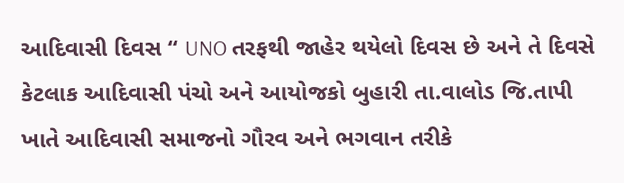આદિવાસી દિવસ “ UNO તરફથી જાહેર થયેલો દિવસ છે અને તે દિવસે કેટલાક આદિવાસી પંચો અને આયોજકો બુહારી તા.વાલોડ જિ.તાપી ખાતે આદિવાસી સમાજનો ગૌરવ અને ભગવાન તરીકે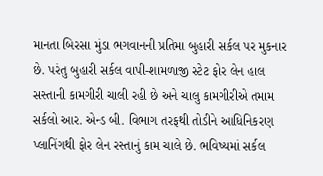માનતા બિરસા મુંડા ભગવાનની પ્રતિમા બુહારી સર્કલ પર મુકનાર છે. પરંતુ બુહારી સર્કલ વાપી-શામળાજી સ્ટેટ ફોર લેન હાલ સસ્તાની કામગીરી ચાલી રહી છે અને ચાલુ કામગીરીએ તમામ સર્કલો આર. એન્ડ બી. વિભાગ તરફથી તોડીને આધિનિકરણ પ્લાનિંગથી ફોર લેન રસ્તાનું કામ ચાલે છે. ભવિષ્યમાં સર્કલ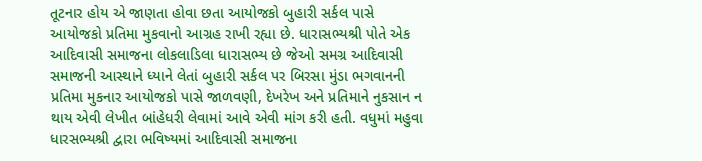તૂટનાર હોય એ જાણતા હોવા છતા આયોજકો બુહારી સર્કલ પાસે આયોજકો પ્રતિમા મુકવાનો આગ્રહ રાખી રહ્યા છે. ધારાસભ્યશ્રી પોતે એક આદિવાસી સમાજના લોકલાડિલા ધારાસભ્ય છે જેઓ સમગ્ર આદિવાસી સમાજની આસ્થાને ધ્યાને લેતાં બુહારી સર્કલ પર બિરસા મુંડા ભગવાનની પ્રતિમા મુકનાર આયોજકો પાસે જાળવણી, દેખરેખ અને પ્રતિમાને નુકસાન ન થાય એવી લેખીત બાંહેધરી લેવામાં આવે એવી માંગ કરી હતી. વધુમાં મહુવા ધારસભ્યશ્રી દ્વારા ભવિષ્યમાં આદિવાસી સમાજના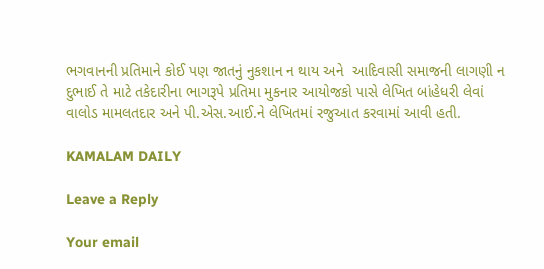ભગવાનની પ્રતિમાને કોઈ પણ જાતનું નુકશાન ન થાય અને  આદિવાસી સમાજની લાગણી ન  દુભાઈ તે માટે તકેદારીના ભાગરૂપે પ્રતિમા મુકનાર આયોજકો પાસે લેખિત બાંહેધરી લેવાં વાલોડ મામલતદાર અને પી.એસ.આઈ.ને લેખિતમાં રજુઆત કરવામાં આવી હતી.

KAMALAM DAILY

Leave a Reply

Your email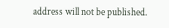address will not be published.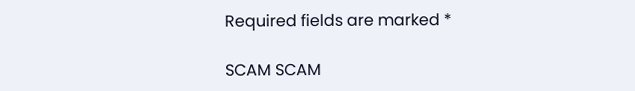Required fields are marked *

SCAM SCAM